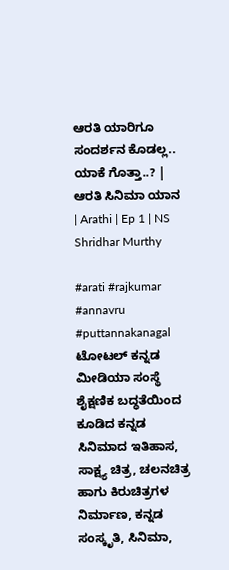ಆರತಿ ಯಾರಿಗೂ ಸಂದರ್ಶನ ಕೊಡಲ್ಲ.. ಯಾಕೆ ಗೊತ್ತಾ..? | ಆರತಿ ಸಿನಿಮಾ ಯಾನ | Arathi | Ep 1 | NS Shridhar Murthy

#arati #rajkumar #annavru #puttannakanagal ಟೋಟಲ್ ಕನ್ನಡ ಮೀಡಿಯಾ ಸಂಸ್ಥೆ ಶೈಕ್ಷಣಿಕ ಬದ್ಧತೆಯಿಂದ ಕೂಡಿದ ಕನ್ನಡ ಸಿನಿಮಾದ ಇತಿಹಾಸ, ಸಾಕ್ಷ್ಯ ಚಿತ್ರ, ಚಲನಚಿತ್ರ ಹಾಗು ಕಿರುಚಿತ್ರಗಳ ನಿರ್ಮಾಣ, ಕನ್ನಡ ಸಂಸ್ಕೃತಿ, ಸಿನಿಮಾ,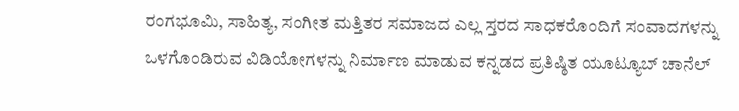ರಂಗಭೂಮಿ, ಸಾಹಿತ್ಯ, ಸಂಗೀತ ಮತ್ತಿತರ ಸಮಾಜದ ಎಲ್ಲ ಸ್ತರದ ಸಾಧಕರೊಂದಿಗೆ ಸಂವಾದಗಳನ್ನು ಒಳಗೊಂಡಿರುವ ವಿಡಿಯೋಗಳನ್ನು ನಿರ್ಮಾಣ ಮಾಡುವ ಕನ್ನಡದ ಪ್ರತಿಷ್ಠಿತ ಯೂಟ್ಯೂಬ್ ಚಾನೆಲ್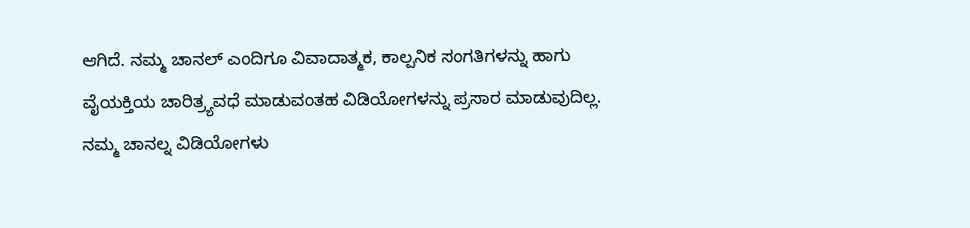ಆಗಿದೆ. ನಮ್ಮ ಚಾನಲ್ ಎಂದಿಗೂ ವಿವಾದಾತ್ಮಕ, ಕಾಲ್ಪನಿಕ ಸಂಗತಿಗಳನ್ನು ಹಾಗು ವೈಯಕ್ತಿಯ ಚಾರಿತ್ರ್ಯವಧೆ ಮಾಡುವಂತಹ ವಿಡಿಯೋಗಳನ್ನು ಪ್ರಸಾರ ಮಾಡುವುದಿಲ್ಲ. ನಮ್ಮ ಚಾನಲ್ನ ವಿಡಿಯೋಗಳು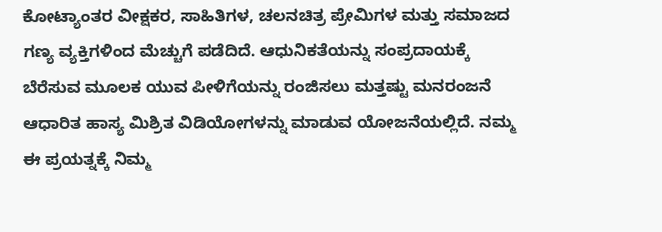ಕೋಟ್ಯಾಂತರ ವೀಕ್ಷಕರ, ಸಾಹಿತಿಗಳ, ಚಲನಚಿತ್ರ ಪ್ರೇಮಿಗಳ ಮತ್ತು ಸಮಾಜದ ಗಣ್ಯ ವ್ಯಕ್ತಿಗಳಿಂದ ಮೆಚ್ಚುಗೆ ಪಡೆದಿದೆ. ಆಧುನಿಕತೆಯನ್ನು ಸಂಪ್ರದಾಯಕ್ಕೆ ಬೆರೆಸುವ ಮೂಲಕ ಯುವ ಪೀಳಿಗೆಯನ್ನು ರಂಜಿಸಲು ಮತ್ತಷ್ಟು ಮನರಂಜನೆ ಆಧಾರಿತ ಹಾಸ್ಯ ಮಿಶ್ರಿತ ವಿಡಿಯೋಗಳನ್ನು ಮಾಡುವ ಯೋಜನೆಯಲ್ಲಿದೆ. ನಮ್ಮ ಈ ಪ್ರಯತ್ನಕ್ಕೆ ನಿಮ್ಮ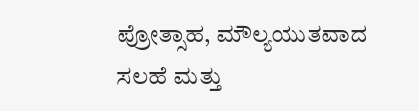ಪ್ರೋತ್ಸಾಹ, ಮೌಲ್ಯಯುತವಾದ ಸಲಹೆ ಮತ್ತು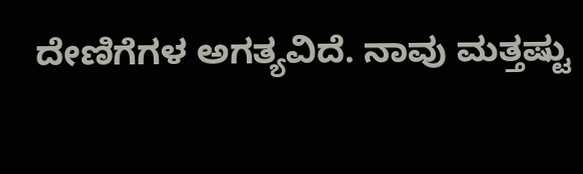ದೇಣಿಗೆಗಳ ಅಗತ್ಯವಿದೆ. ನಾವು ಮತ್ತಷ್ಟು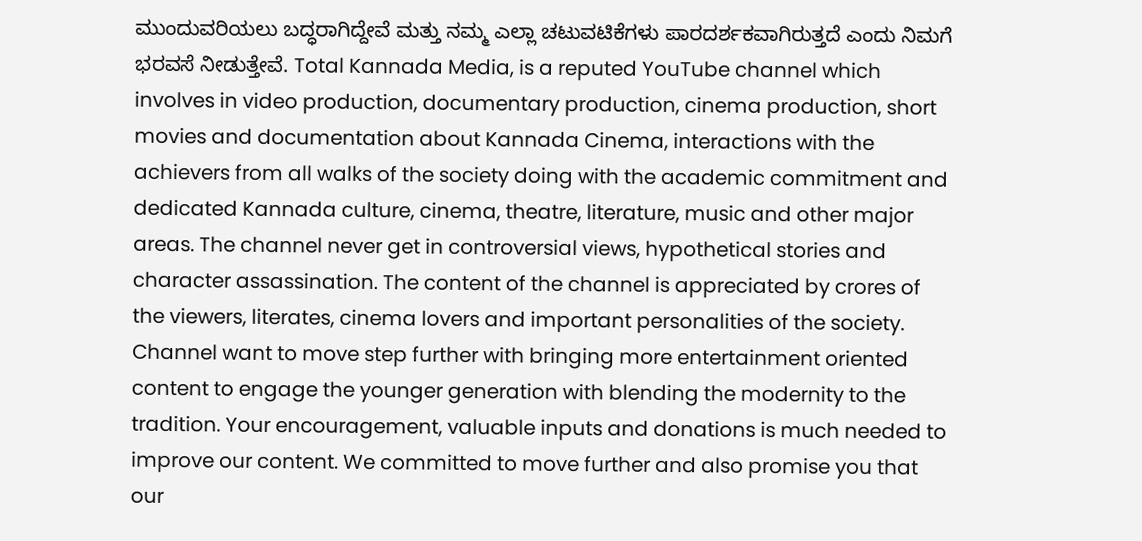ಮುಂದುವರಿಯಲು ಬದ್ಧರಾಗಿದ್ದೇವೆ ಮತ್ತು ನಮ್ಮ ಎಲ್ಲಾ ಚಟುವಟಿಕೆಗಳು ಪಾರದರ್ಶಕವಾಗಿರುತ್ತದೆ ಎಂದು ನಿಮಗೆ ಭರವಸೆ ನೀಡುತ್ತೇವೆ. Total Kannada Media, is a reputed YouTube channel which involves in video production, documentary production, cinema production, short movies and documentation about Kannada Cinema, interactions with the achievers from all walks of the society doing with the academic commitment and dedicated Kannada culture, cinema, theatre, literature, music and other major areas. The channel never get in controversial views, hypothetical stories and character assassination. The content of the channel is appreciated by crores of the viewers, literates, cinema lovers and important personalities of the society. Channel want to move step further with bringing more entertainment oriented content to engage the younger generation with blending the modernity to the tradition. Your encouragement, valuable inputs and donations is much needed to improve our content. We committed to move further and also promise you that our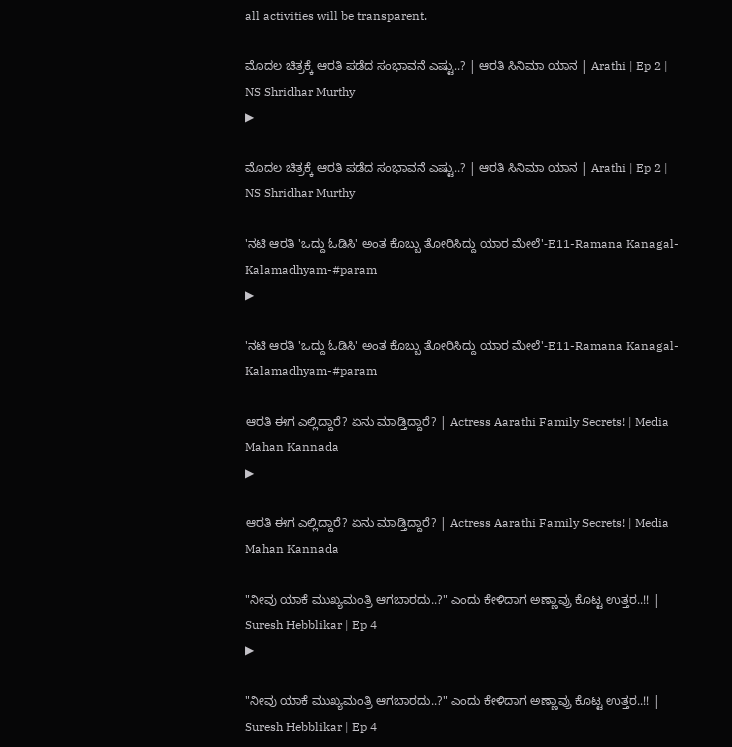all activities will be transparent.

ಮೊದಲ ಚಿತ್ರಕ್ಕೆ ಆರತಿ ಪಡೆದ ಸಂಭಾವನೆ ಎಷ್ಟು..? | ಆರತಿ ಸಿನಿಮಾ ಯಾನ | Arathi | Ep 2 | NS Shridhar Murthy
▶

ಮೊದಲ ಚಿತ್ರಕ್ಕೆ ಆರತಿ ಪಡೆದ ಸಂಭಾವನೆ ಎಷ್ಟು..? | ಆರತಿ ಸಿನಿಮಾ ಯಾನ | Arathi | Ep 2 | NS Shridhar Murthy

'ನಟಿ ಆರತಿ 'ಒದ್ದು ಓಡಿಸಿ' ಅಂತ ಕೊಬ್ಬು ತೋರಿಸಿದ್ದು ಯಾರ ಮೇಲೆ'-E11-Ramana Kanagal-Kalamadhyam-#param
▶

'ನಟಿ ಆರತಿ 'ಒದ್ದು ಓಡಿಸಿ' ಅಂತ ಕೊಬ್ಬು ತೋರಿಸಿದ್ದು ಯಾರ ಮೇಲೆ'-E11-Ramana Kanagal-Kalamadhyam-#param

ಆರತಿ ಈಗ ಎಲ್ಲಿದ್ದಾರೆ? ಏನು ಮಾಡ್ತಿದ್ದಾರೆ? | Actress Aarathi Family Secrets! | Media Mahan Kannada
▶

ಆರತಿ ಈಗ ಎಲ್ಲಿದ್ದಾರೆ? ಏನು ಮಾಡ್ತಿದ್ದಾರೆ? | Actress Aarathi Family Secrets! | Media Mahan Kannada

"ನೀವು ಯಾಕೆ ಮುಖ್ಯಮಂತ್ರಿ ಆಗಬಾರದು..?" ಎಂದು ಕೇಳಿದಾಗ ಅಣ್ಣಾವ್ರು ಕೊಟ್ಟ ಉತ್ತರ..!! | Suresh Hebblikar | Ep 4
▶

"ನೀವು ಯಾಕೆ ಮುಖ್ಯಮಂತ್ರಿ ಆಗಬಾರದು..?" ಎಂದು ಕೇಳಿದಾಗ ಅಣ್ಣಾವ್ರು ಕೊಟ್ಟ ಉತ್ತರ..!! | Suresh Hebblikar | Ep 4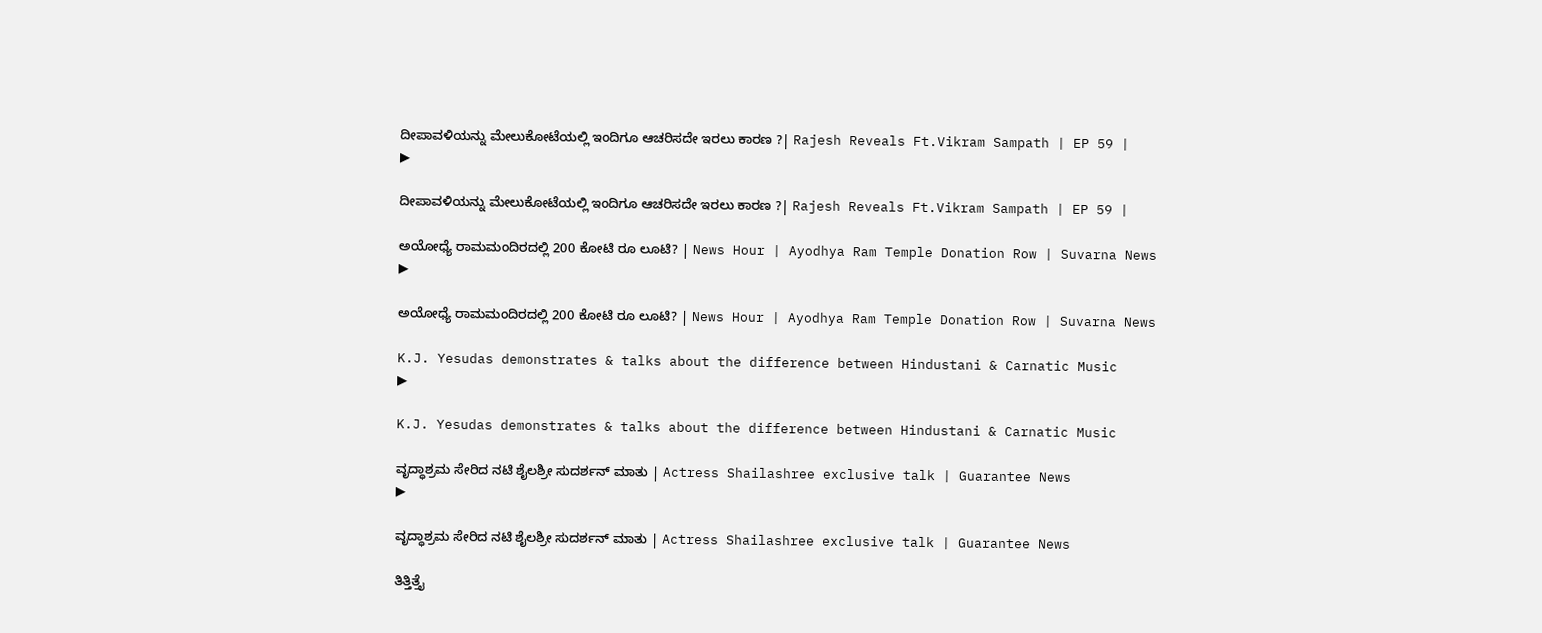ದೀಪಾವಳಿಯನ್ನು ಮೇಲುಕೋಟೆಯಲ್ಲಿ ಇಂದಿಗೂ ಆಚರಿಸದೇ ಇರಲು ಕಾರಣ ?| Rajesh Reveals Ft.Vikram Sampath | EP 59 |
▶

ದೀಪಾವಳಿಯನ್ನು ಮೇಲುಕೋಟೆಯಲ್ಲಿ ಇಂದಿಗೂ ಆಚರಿಸದೇ ಇರಲು ಕಾರಣ ?| Rajesh Reveals Ft.Vikram Sampath | EP 59 |

ಅಯೋಧ್ಯೆ ರಾಮಮಂದಿರದಲ್ಲಿ 200 ಕೋಟಿ ರೂ ಲೂಟಿ? | News Hour | Ayodhya Ram Temple Donation Row | Suvarna News
▶

ಅಯೋಧ್ಯೆ ರಾಮಮಂದಿರದಲ್ಲಿ 200 ಕೋಟಿ ರೂ ಲೂಟಿ? | News Hour | Ayodhya Ram Temple Donation Row | Suvarna News

K.J. Yesudas demonstrates & talks about the difference between Hindustani & Carnatic Music
▶

K.J. Yesudas demonstrates & talks about the difference between Hindustani & Carnatic Music

ವೃದ್ಧಾಶ್ರಮ ಸೇರಿದ ನಟಿ ಶೈಲಶ್ರೀ ಸುದರ್ಶನ್ ಮಾತು | Actress Shailashree exclusive talk | Guarantee News
▶

ವೃದ್ಧಾಶ್ರಮ ಸೇರಿದ ನಟಿ ಶೈಲಶ್ರೀ ಸುದರ್ಶನ್ ಮಾತು | Actress Shailashree exclusive talk | Guarantee News

ತಿತ್ತಿತ್ತೈ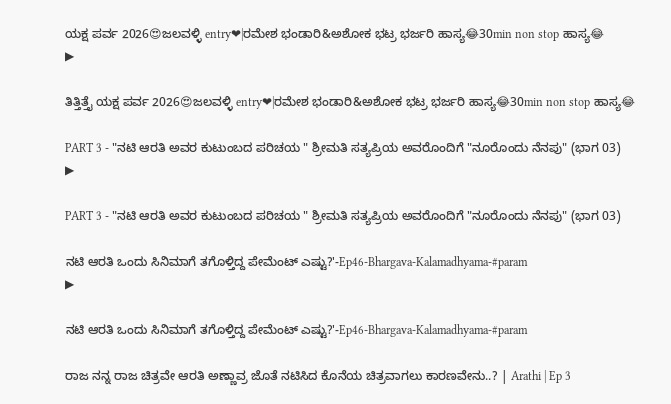ಯಕ್ಷ ಪರ್ವ 2026😍ಜಲವಳ್ಳಿ‌ entry❤|ರಮೇಶ ಭಂಡಾರಿ&ಅಶೋಕ ಭಟ್ರ ಭರ್ಜರಿ ಹಾಸ್ಯ😂30min non stop ಹಾಸ್ಯ😂
▶

ತಿತ್ತಿತ್ತೈ ಯಕ್ಷ ಪರ್ವ 2026😍ಜಲವಳ್ಳಿ‌ entry❤|ರಮೇಶ ಭಂಡಾರಿ&ಅಶೋಕ ಭಟ್ರ ಭರ್ಜರಿ ಹಾಸ್ಯ😂30min non stop ಹಾಸ್ಯ😂

PART 3 - "ನಟಿ ಆರತಿ ಅವರ ಕುಟುಂಬದ ಪರಿಚಯ " ಶ್ರೀಮತಿ ಸತ್ಯಪ್ರಿಯ ಅವರೊಂದಿಗೆ "ನೂರೊಂದು ನೆನಪು" (ಭಾಗ 03)
▶

PART 3 - "ನಟಿ ಆರತಿ ಅವರ ಕುಟುಂಬದ ಪರಿಚಯ " ಶ್ರೀಮತಿ ಸತ್ಯಪ್ರಿಯ ಅವರೊಂದಿಗೆ "ನೂರೊಂದು ನೆನಪು" (ಭಾಗ 03)

ನಟಿ ಆರತಿ ಒಂದು ಸಿನಿಮಾಗೆ ತಗೊಳ್ತಿದ್ದ ಪೇಮೆಂಟ್ ಎಷ್ಟು?'-Ep46-Bhargava-Kalamadhyama-#param
▶

ನಟಿ ಆರತಿ ಒಂದು ಸಿನಿಮಾಗೆ ತಗೊಳ್ತಿದ್ದ ಪೇಮೆಂಟ್ ಎಷ್ಟು?'-Ep46-Bhargava-Kalamadhyama-#param

ರಾಜ ನನ್ನ ರಾಜ ಚಿತ್ರವೇ ಆರತಿ ಅಣ್ಣಾವ್ರ ಜೊತೆ ನಟಿಸಿದ ಕೊನೆಯ ಚಿತ್ರವಾಗಲು ಕಾರಣವೇನು..? | Arathi | Ep 3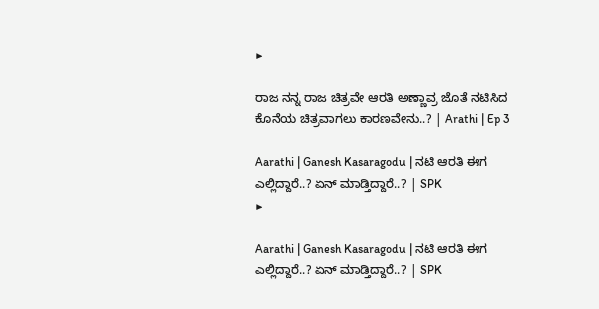▶

ರಾಜ ನನ್ನ ರಾಜ ಚಿತ್ರವೇ ಆರತಿ ಅಣ್ಣಾವ್ರ ಜೊತೆ ನಟಿಸಿದ ಕೊನೆಯ ಚಿತ್ರವಾಗಲು ಕಾರಣವೇನು..? | Arathi | Ep 3

Aarathi | Ganesh Kasaragodu | ನಟಿ ಆರತಿ ಈಗ ಎಲ್ಲಿದ್ದಾರೆ..? ಏನ್‌ ಮಾಡ್ತಿದ್ದಾರೆ..? | SPK
▶

Aarathi | Ganesh Kasaragodu | ನಟಿ ಆರತಿ ಈಗ ಎಲ್ಲಿದ್ದಾರೆ..? ಏನ್‌ ಮಾಡ್ತಿದ್ದಾರೆ..? | SPK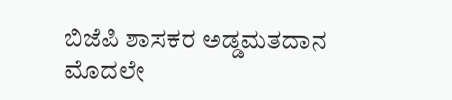ಬಿಜೆಪಿ ಶಾಸಕರ ಅಡ್ಡಮತದಾನ ಮೊದಲೇ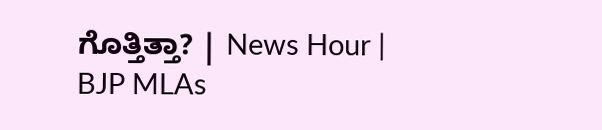ಗೊತ್ತಿತ್ತಾ? | News Hour | BJP MLAs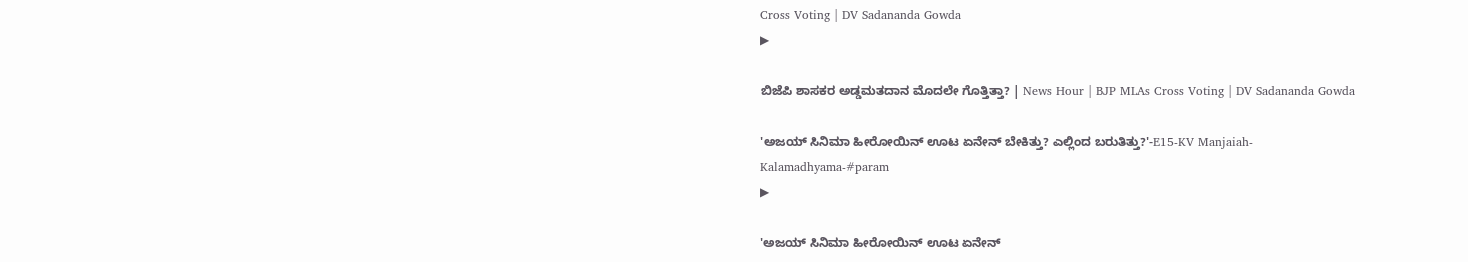Cross Voting | DV Sadananda Gowda
▶

ಬಿಜೆಪಿ ಶಾಸಕರ ಅಡ್ಡಮತದಾನ ಮೊದಲೇ ಗೊತ್ತಿತ್ತಾ? | News Hour | BJP MLAs Cross Voting | DV Sadananda Gowda

'ಅಜಯ್ ಸಿನಿಮಾ ಹೀರೋಯಿನ್ ಊಟ ಏನೇನ್ ಬೇಕಿತ್ತು? ಎಲ್ಲಿಂದ ಬರುತಿತ್ತು?'-E15-KV Manjaiah-Kalamadhyama-#param
▶

'ಅಜಯ್ ಸಿನಿಮಾ ಹೀರೋಯಿನ್ ಊಟ ಏನೇನ್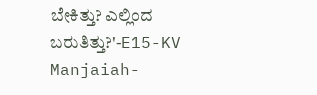ಬೇಕಿತ್ತು? ಎಲ್ಲಿಂದ ಬರುತಿತ್ತು?'-E15-KV Manjaiah-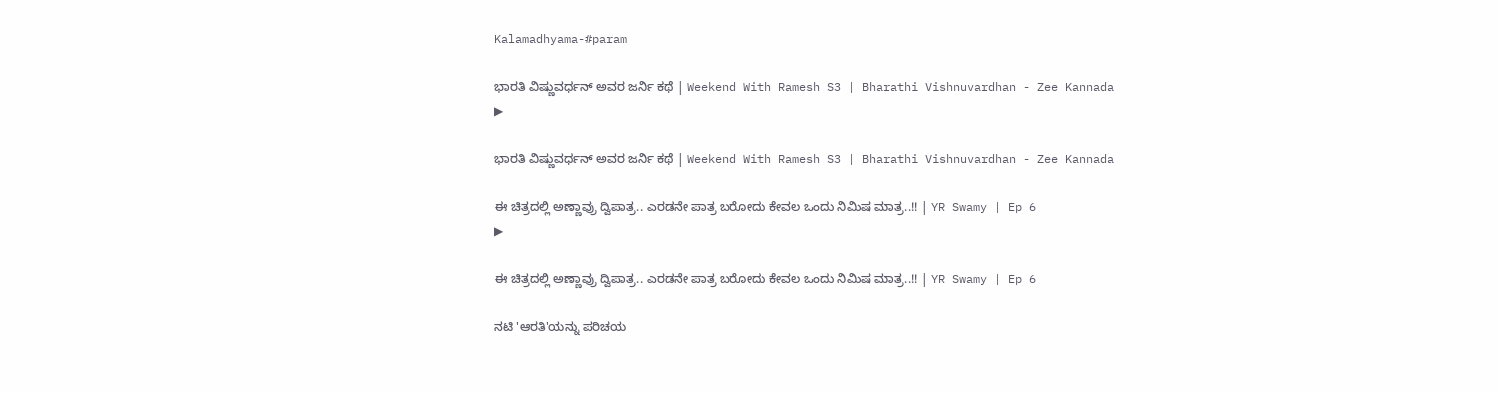Kalamadhyama-#param

ಭಾರತಿ ವಿಷ್ಣುವರ್ಧನ್ ಅವರ ಜರ್ನಿ ಕಥೆ | Weekend With Ramesh S3 | Bharathi Vishnuvardhan - Zee Kannada
▶

ಭಾರತಿ ವಿಷ್ಣುವರ್ಧನ್ ಅವರ ಜರ್ನಿ ಕಥೆ | Weekend With Ramesh S3 | Bharathi Vishnuvardhan - Zee Kannada

ಈ ಚಿತ್ರದಲ್ಲಿ ಅಣ್ಣಾವ್ರು ದ್ವಿಪಾತ್ರ.. ಎರಡನೇ ಪಾತ್ರ ಬರೋದು ಕೇವಲ ಒಂದು ನಿಮಿಷ ಮಾತ್ರ..!! | YR Swamy | Ep 6
▶

ಈ ಚಿತ್ರದಲ್ಲಿ ಅಣ್ಣಾವ್ರು ದ್ವಿಪಾತ್ರ.. ಎರಡನೇ ಪಾತ್ರ ಬರೋದು ಕೇವಲ ಒಂದು ನಿಮಿಷ ಮಾತ್ರ..!! | YR Swamy | Ep 6

ನಟಿ 'ಆರತಿ'ಯನ್ನು ಪರಿಚಯ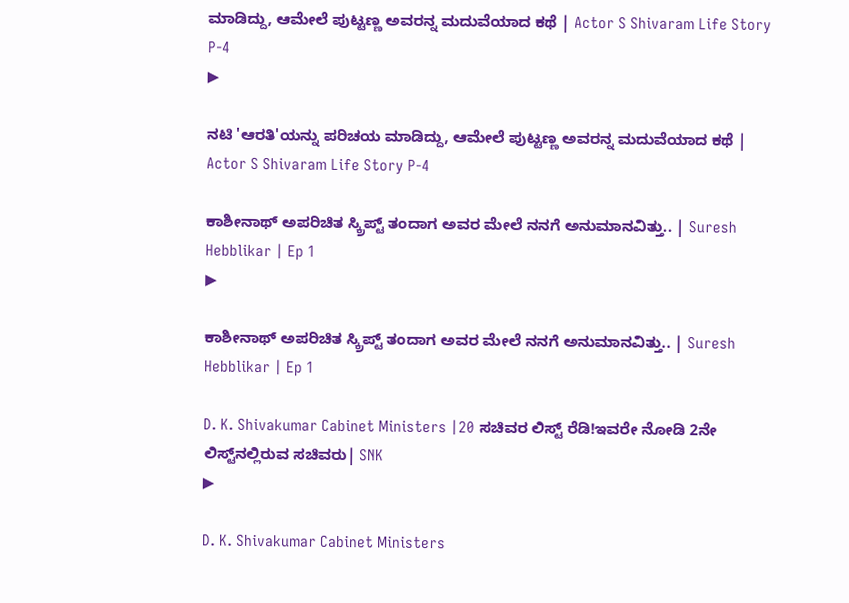ಮಾಡಿದ್ದು, ಆಮೇಲೆ ಪುಟ್ಟಣ್ಣ ಅವರನ್ನ ಮದುವೆಯಾದ ಕಥೆ | Actor S Shivaram Life Story P-4
▶

ನಟಿ 'ಆರತಿ'ಯನ್ನು ಪರಿಚಯ ಮಾಡಿದ್ದು, ಆಮೇಲೆ ಪುಟ್ಟಣ್ಣ ಅವರನ್ನ ಮದುವೆಯಾದ ಕಥೆ | Actor S Shivaram Life Story P-4

ಕಾಶೀನಾಥ್ ಅಪರಿಚಿತ ಸ್ಕ್ರಿಪ್ಟ್ ತಂದಾಗ ಅವರ ಮೇಲೆ ನನಗೆ ಅನುಮಾನವಿತ್ತು.. | Suresh Hebblikar | Ep 1
▶

ಕಾಶೀನಾಥ್ ಅಪರಿಚಿತ ಸ್ಕ್ರಿಪ್ಟ್ ತಂದಾಗ ಅವರ ಮೇಲೆ ನನಗೆ ಅನುಮಾನವಿತ್ತು.. | Suresh Hebblikar | Ep 1

D. K. Shivakumar Cabinet Ministers |20 ಸಚಿವರ ಲಿಸ್ಟ್‌ ರೆಡಿ!ಇವರೇ ನೋಡಿ 2ನೇ ಲಿಸ್ಟ್‌ನಲ್ಲಿರುವ ಸಚಿವರು| SNK
▶

D. K. Shivakumar Cabinet Ministers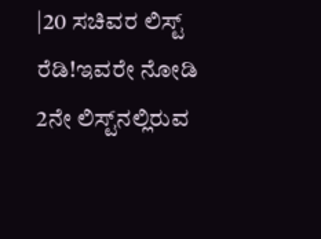|20 ಸಚಿವರ ಲಿಸ್ಟ್‌ ರೆಡಿ!ಇವರೇ ನೋಡಿ 2ನೇ ಲಿಸ್ಟ್‌ನಲ್ಲಿರುವ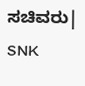ಸಚಿವರು| SNK